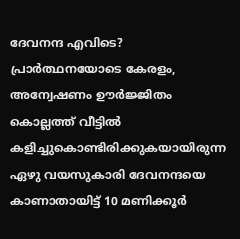ദേവനന്ദ എവിടെ? പ്രാർത്ഥനയോടെ കേരളം, അന്വേഷണം ഊർജ്ജിതം
കൊല്ലത്ത് വീട്ടിൽ കളിച്ചുകൊണ്ടിരിക്കുകയായിരുന്ന ഏഴു വയസുകാരി ദേവനന്ദയെ കാണാതായിട്ട് 10 മണിക്കൂർ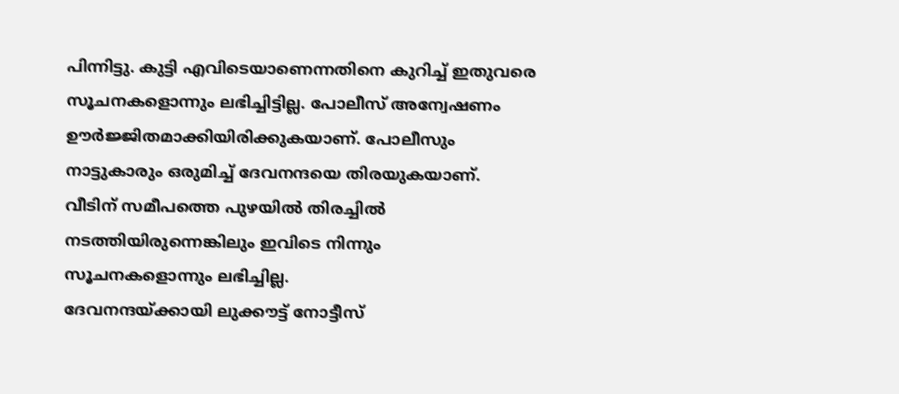പിന്നിട്ടു. കുട്ടി എവിടെയാണെന്നതിനെ കുറിച്ച് ഇതുവരെ സൂചനകളൊന്നും ലഭിച്ചിട്ടില്ല. പോലീസ് അന്വേഷണം ഊർജ്ജിതമാക്കിയിരിക്കുകയാണ്. പോലീസും നാട്ടുകാരും ഒരുമിച്ച് ദേവനന്ദയെ തിരയുകയാണ്. വീടിന് സമീപത്തെ പുഴയിൽ തിരച്ചിൽ നടത്തിയിരുന്നെങ്കിലും ഇവിടെ നിന്നും സൂചനകളൊന്നും ലഭിച്ചില്ല.
ദേവനന്ദയ്ക്കായി ലുക്കൗട്ട് നോട്ടീസ്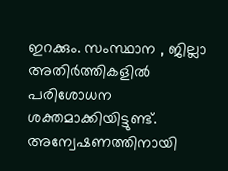ഇറക്കും. സംസ്ഥാന , ജില്ലാ അതിർത്തികളിൽ പരിശോധന ശക്തമാക്കിയിട്ടുണ്ട്. അന്വേഷണത്തിനായി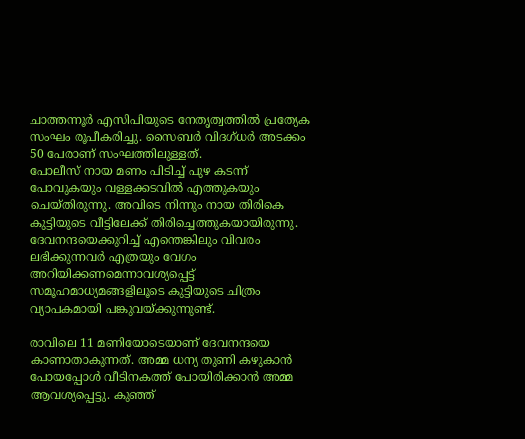ചാത്തന്നൂർ എസിപിയുടെ നേതൃത്വത്തിൽ പ്രത്യേക സംഘം രൂപീകരിച്ചു. സൈബർ വിദഗ്ധർ അടക്കം 50 പേരാണ് സംഘത്തിലുള്ളത്.
പോലീസ് നായ മണം പിടിച്ച് പുഴ കടന്ന് പോവുകയും വള്ളക്കടവിൽ എത്തുകയും ചെയ്തിരുന്നു. അവിടെ നിന്നും നായ തിരികെ കുട്ടിയുടെ വീട്ടിലേക്ക് തിരിച്ചെത്തുകയായിരുന്നു. ദേവനന്ദയെക്കുറിച്ച് എന്തെങ്കിലും വിവരം ലഭിക്കുന്നവർ എത്രയും വേഗം അറിയിക്കണമെന്നാവശ്യപ്പെട്ട് സമൂഹമാധ്യമങ്ങളിലൂടെ കുട്ടിയുടെ ചിത്രം വ്യാപകമായി പങ്കുവയ്ക്കുന്നുണ്ട്.

രാവിലെ 11 മണിയോടെയാണ് ദേവനന്ദയെ കാണാതാകുന്നത്. അമ്മ ധന്യ തുണി കഴുകാൻ പോയപ്പോൾ വീടിനകത്ത് പോയിരിക്കാൻ അമ്മ ആവശ്യപ്പെട്ടു. കുഞ്ഞ്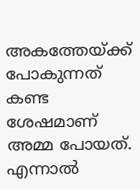അകത്തേയ്ക്ക് പോകുന്നത് കണ്ട ശേഷമാണ് അമ്മ പോയത്. എന്നാൽ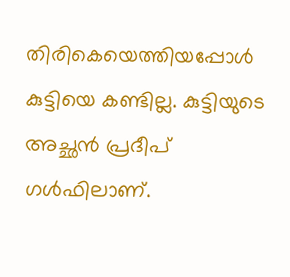തിരികെയെത്തിയപ്പോൾ കുട്ടിയെ കണ്ടില്ല. കുട്ടിയുടെ അച്ഛൻ പ്രദീപ് ഗൾഫിലാണ്.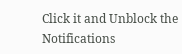Click it and Unblock the Notifications